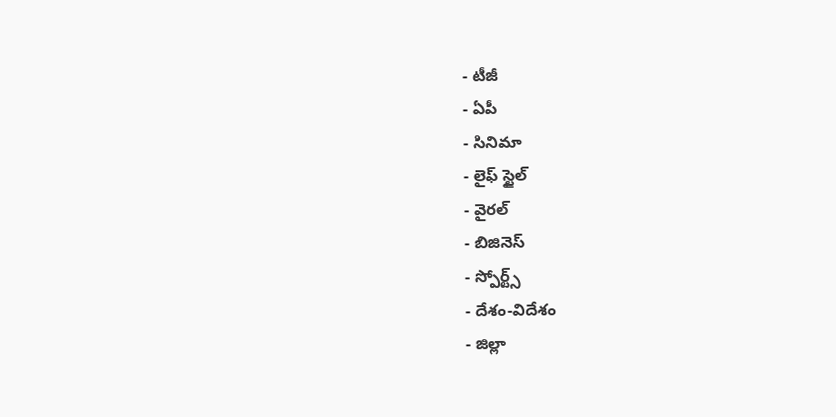- టీజీ
- ఏపీ
- సినిమా
- లైఫ్ స్టైల్
- వైరల్
- బిజినెస్
- స్పోర్ట్స్
- దేశం-విదేశం
- జిల్లా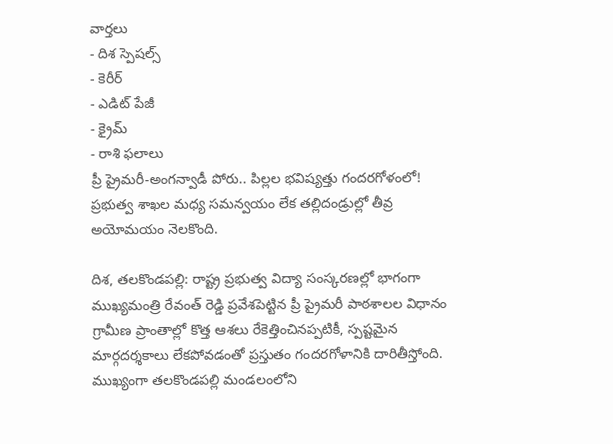వార్తలు
- దిశ స్పెషల్స్
- కెరీర్
- ఎడిట్ పేజీ
- క్రైమ్
- రాశి ఫలాలు
ప్రీ ప్రైమరీ-అంగన్వాడీ పోరు.. పిల్లల భవిష్యత్తు గందరగోళంలో!
ప్రభుత్వ శాఖల మధ్య సమన్వయం లేక తల్లిదండ్రుల్లో తీవ్ర అయోమయం నెలకొంది.

దిశ, తలకొండపల్లి: రాష్ట్ర ప్రభుత్వ విద్యా సంస్కరణల్లో భాగంగా ముఖ్యమంత్రి రేవంత్ రెడ్డి ప్రవేశపెట్టిన ప్రీ ప్రైమరీ పాఠశాలల విధానం గ్రామీణ ప్రాంతాల్లో కొత్త ఆశలు రేకెత్తించినప్పటికీ, స్పష్టమైన మార్గదర్శకాలు లేకపోవడంతో ప్రస్తుతం గందరగోళానికి దారితీస్తోంది. ముఖ్యంగా తలకొండపల్లి మండలంలోని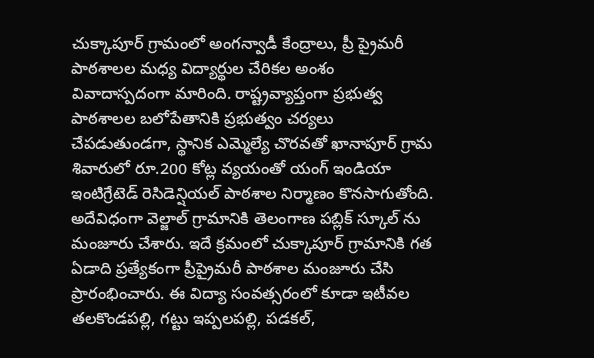చుక్కాపూర్ గ్రామంలో అంగన్వాడీ కేంద్రాలు, ప్రీ ప్రైమరీ పాఠశాలల మధ్య విద్యార్థుల చేరికల అంశం వివాదాస్పదంగా మారింది. రాష్ట్రవ్యాప్తంగా ప్రభుత్వ పాఠశాలల బలోపేతానికి ప్రభుత్వం చర్యలు చేపడుతుండగా, స్థానిక ఎమ్మెల్యే చొరవతో ఖానాపూర్ గ్రామ శివారులో రూ.200 కోట్ల వ్యయంతో యంగ్ ఇండియా ఇంటిగ్రేటెడ్ రెసిడెన్షియల్ పాఠశాల నిర్మాణం కొనసాగుతోంది. అదేవిధంగా వెల్జాల్ గ్రామానికి తెలంగాణ పబ్లిక్ స్కూల్ ను మంజూరు చేశారు. ఇదే క్రమంలో చుక్కాపూర్ గ్రామానికి గత ఏడాది ప్రత్యేకంగా ప్రీప్రైమరీ పాఠశాల మంజూరు చేసి ప్రారంభించారు. ఈ విద్యా సంవత్సరంలో కూడా ఇటీవల తలకొండపల్లి, గట్టు ఇప్పలపల్లి, పడకల్,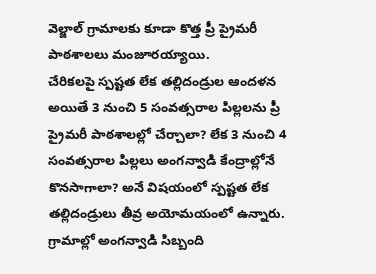వెల్జాల్ గ్రామాలకు కూడా కొత్త ప్రీ ప్రైమరీ పాఠశాలలు మంజూరయ్యాయి.
చేరికలపై స్పష్టత లేక తల్లిదండ్రుల ఆందళన
అయితే 3 నుంచి 5 సంవత్సరాల పిల్లలను ప్రీ ప్రైమరీ పాఠశాలల్లో చేర్చాలా? లేక 3 నుంచి 4 సంవత్సరాల పిల్లలు అంగన్వాడి కేంద్రాల్లోనే కొనసాగాలా? అనే విషయంలో స్పష్టత లేక తల్లిదండ్రులు తీవ్ర అయోమయంలో ఉన్నారు. గ్రామాల్లో అంగన్వాడి సిబ్బంది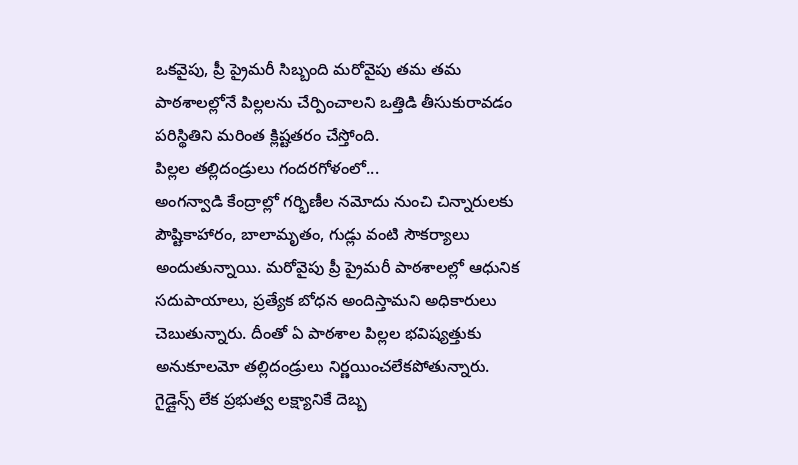ఒకవైపు, ప్రీ ప్రైమరీ సిబ్బంది మరోవైపు తమ తమ పాఠశాలల్లోనే పిల్లలను చేర్పించాలని ఒత్తిడి తీసుకురావడం పరిస్థితిని మరింత క్లిష్టతరం చేస్తోంది.
పిల్లల తల్లిదండ్రులు గందరగోళంలో...
అంగన్వాడి కేంద్రాల్లో గర్భిణీల నమోదు నుంచి చిన్నారులకు పౌష్టికాహారం, బాలామృతం, గుడ్లు వంటి సౌకర్యాలు అందుతున్నాయి. మరోవైపు ప్రీ ప్రైమరీ పాఠశాలల్లో ఆధునిక సదుపాయాలు, ప్రత్యేక బోధన అందిస్తామని అధికారులు చెబుతున్నారు. దీంతో ఏ పాఠశాల పిల్లల భవిష్యత్తుకు అనుకూలమో తల్లిదండ్రులు నిర్ణయించలేకపోతున్నారు.
గైడ్లైన్స్ లేక ప్రభుత్వ లక్ష్యానికే దెబ్బ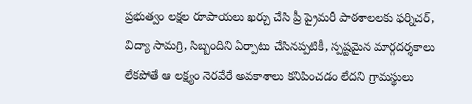ప్రభుత్వం లక్షల రూపాయలు ఖర్చు చేసి ప్రీ ప్రైమరీ పాఠశాలలకు ఫర్నిచర్, విద్యా సామగ్రి, సిబ్బందిని ఏర్పాటు చేసినప్పటికీ, స్పష్టమైన మార్గదర్శకాలు లేకపోతే ఆ లక్ష్యం నెరవేరే అవకాశాలు కనిపించడం లేదని గ్రామస్థులు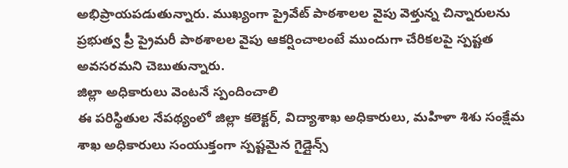అభిప్రాయపడుతున్నారు. ముఖ్యంగా ప్రైవేట్ పాఠశాలల వైపు వెళ్తున్న చిన్నారులను ప్రభుత్వ ప్రీ ప్రైమరీ పాఠశాలల వైపు ఆకర్షించాలంటే ముందుగా చేరికలపై స్పష్టత అవసరమని చెబుతున్నారు.
జిల్లా అధికారులు వెంటనే స్పందించాలి
ఈ పరిస్థితుల నేపథ్యంలో జిల్లా కలెక్టర్, విద్యాశాఖ అధికారులు, మహిళా శిశు సంక్షేమ శాఖ అధికారులు సంయుక్తంగా స్పష్టమైన గైడ్లైన్స్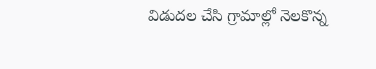విడుదల చేసి గ్రామాల్లో నెలకొన్న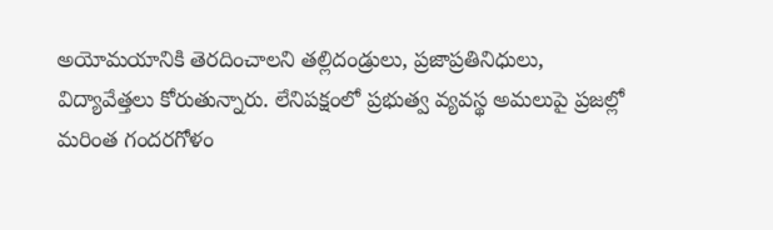అయోమయానికి తెరదించాలని తల్లిదండ్రులు, ప్రజాప్రతినిధులు, విద్యావేత్తలు కోరుతున్నారు. లేనిపక్షంలో ప్రభుత్వ వ్యవస్థ అమలుపై ప్రజల్లో మరింత గందరగోళం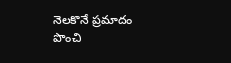నెలకొనే ప్రమాదం పొంచి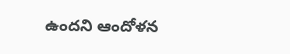ఉందని ఆందోళన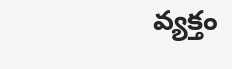వ్యక్తం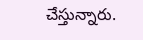చేస్తున్నారు.